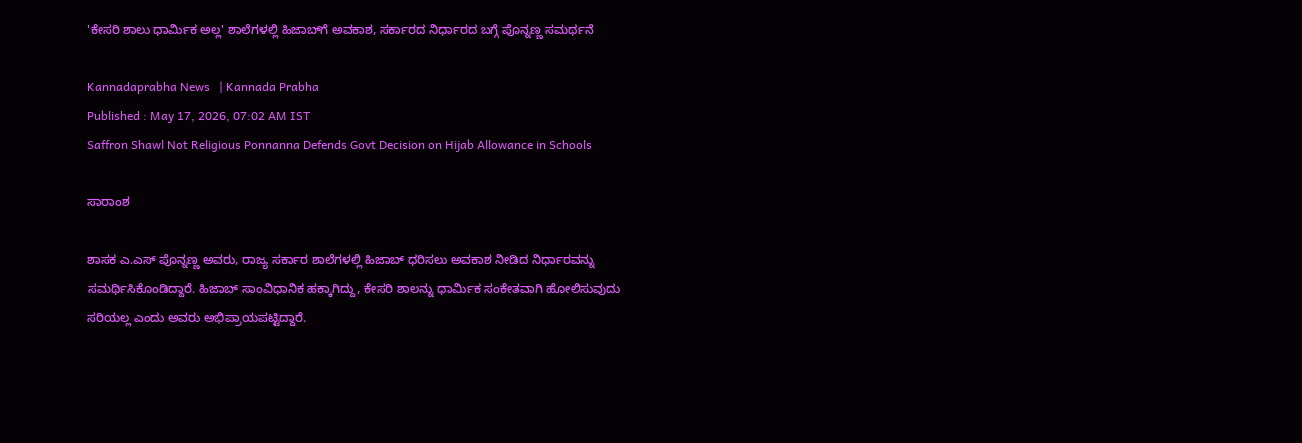'ಕೇಸರಿ ಶಾಲು ಧಾರ್ಮಿಕ ಅಲ್ಲ' ಶಾಲೆಗಳಲ್ಲಿ ಹಿಜಾಬ್‌ಗೆ ಅವಕಾಶ, ಸರ್ಕಾರದ ನಿರ್ಧಾರದ ಬಗ್ಗೆ ಪೊನ್ನಣ್ಣ ಸಮರ್ಥನೆ

Kannadaprabha News   | Kannada Prabha
Published : May 17, 2026, 07:02 AM IST
Saffron Shawl Not Religious Ponnanna Defends Govt Decision on Hijab Allowance in Schools

ಸಾರಾಂಶ

ಶಾಸಕ ಎ.ಎಸ್ ಪೊನ್ನಣ್ಣ ಅವರು, ರಾಜ್ಯ ಸರ್ಕಾರ ಶಾಲೆಗಳಲ್ಲಿ ಹಿಜಾಬ್‌ ಧರಿಸಲು ಅವಕಾಶ ನೀಡಿದ ನಿರ್ಧಾರವನ್ನು ಸಮರ್ಥಿಸಿಕೊಂಡಿದ್ದಾರೆ. ಹಿಜಾಬ್ ಸಾಂವಿಧಾನಿಕ ಹಕ್ಕಾಗಿದ್ದು, ಕೇಸರಿ ಶಾಲನ್ನು ಧಾರ್ಮಿಕ ಸಂಕೇತವಾಗಿ ಹೋಲಿಸುವುದು ಸರಿಯಲ್ಲ ಎಂದು ಅವರು ಅಭಿಪ್ರಾಯಪಟ್ಟಿದ್ದಾರೆ.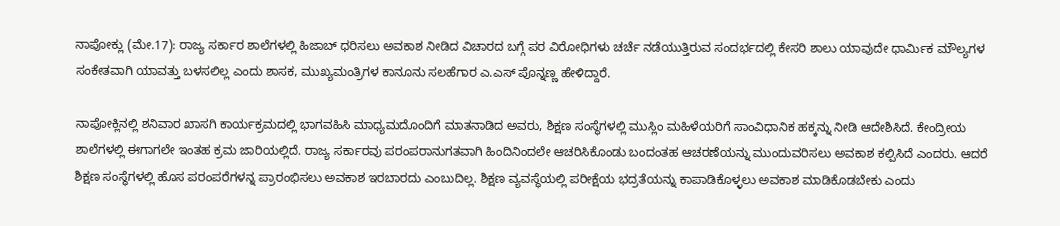ನಾಪೋಕ್ಲು (ಮೇ.17): ರಾಜ್ಯ ಸರ್ಕಾರ ಶಾಲೆಗಳಲ್ಲಿ ಹಿಜಾಬ್‌ ಧರಿಸಲು ಅವಕಾಶ ನೀಡಿದ ವಿಚಾರದ ಬಗ್ಗೆ ಪರ ವಿರೋಧಿಗಳು ಚರ್ಚೆ ನಡೆಯುತ್ತಿರುವ ಸಂದರ್ಭದಲ್ಲಿ ಕೇಸರಿ ಶಾಲು ಯಾವುದೇ ಧಾರ್ಮಿಕ ಮೌಲ್ಯಗಳ ಸಂಕೇತವಾಗಿ ಯಾವತ್ತು ಬಳಸಲಿಲ್ಲ ಎಂದು ಶಾಸಕ, ಮುಖ್ಯಮಂತ್ರಿಗಳ ಕಾನೂನು ಸಲಹೆಗಾರ ಎ.ಎಸ್ ಪೊನ್ನಣ್ಣ ಹೇಳಿದ್ದಾರೆ.

ನಾಪೋಕ್ಲಿನಲ್ಲಿ ಶನಿವಾರ ಖಾಸಗಿ ಕಾರ್ಯಕ್ರಮದಲ್ಲಿ ಭಾಗವಹಿಸಿ ಮಾಧ್ಯಮದೊಂದಿಗೆ ಮಾತನಾಡಿದ ಅವರು, ಶಿಕ್ಷಣ ಸಂಸ್ಥೆಗಳಲ್ಲಿ ಮುಸ್ಲಿಂ ಮಹಿಳೆಯರಿಗೆ ಸಾಂವಿಧಾನಿಕ ಹಕ್ಕನ್ನು ನೀಡಿ ಆದೇಶಿಸಿದೆ. ಕೇಂದ್ರೀಯ ಶಾಲೆಗಳಲ್ಲಿ ಈಗಾಗಲೇ ಇಂತಹ ಕ್ರಮ ಜಾರಿಯಲ್ಲಿದೆ. ರಾಜ್ಯ ಸರ್ಕಾರವು ಪರಂಪರಾನುಗತವಾಗಿ ಹಿಂದಿನಿಂದಲೇ ಆಚರಿಸಿಕೊಂಡು ಬಂದಂತಹ ಆಚರಣೆಯನ್ನು ಮುಂದುವರಿಸಲು ಅವಕಾಶ ಕಲ್ಪಿಸಿದೆ ಎಂದರು. ಆದರೆ ಶಿಕ್ಷಣ ಸಂಸ್ಥೆಗಳಲ್ಲಿ ಹೊಸ ಪರಂಪರೆಗಳನ್ನ ಪ್ರಾರಂಭಿಸಲು ಅವಕಾಶ ಇರಬಾರದು ಎಂಬುದಿಲ್ಲ. ಶಿಕ್ಷಣ ವ್ಯವಸ್ಥೆಯಲ್ಲಿ ಪರೀಕ್ಷೆಯ ಭದ್ರತೆಯನ್ನು ಕಾಪಾಡಿಕೊಳ್ಳಲು ಅವಕಾಶ ಮಾಡಿಕೊಡಬೇಕು ಎಂದು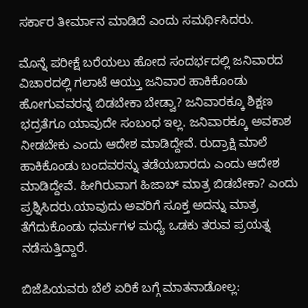ಸರ್ಕಾರ ತೀರ್ಮಾನ ಮಾಡಿದೆ ಎಂದು ಸಮರ್ಥಿಸಿದರು.

ಮೊನ್ನೆ ಪರೀಕ್ಷೆ ಬರೆಯಲು ಹೋದ ಸಂದರ್ಭದಲ್ಲಿ ಜನಿವಾರದ ವಿಚಾರದಲ್ಲಿ ಗಲಾಟೆ ಆಯ್ತು ಜನಿವಾರ ಹಾಕಿಕೊಂಡು ಹೋಗುವವರನ್ನ ಬಿಡಬೇಕಾ ಬೇಡ್ವಾ? ಜನಿವಾರಕ್ಕೂ ಶಿಕ್ಷಣ ಭದ್ರತೆಗೂ ಯಾವುದೇ ಸಂಬಂಧ ಇಲ್ಲ. ಜನಿವಾರಕ್ಕೂ ಅವಕಾಶ ನೀಡಬೇಕು ಎಂದು ಆದೇಶ ಮಾಡಿದ್ದೇವೆ. ರುದ್ರಾಕ್ಷಿ ಮಾಲೆ ಹಾಕಿಕೊಂಡು ಬಂದವರನ್ನು ತಡೆಯಬಾರದು ಎಂದು ಆದೇಶ ಮಾಡಿದ್ದೇವೆ. ಹೀಗಿರುವಾಗ ಹಿಜಾಬ್ ಮಾತ್ರ ಬಿಡಬೇಕಾ? ಎಂದು ಪ್ರಶ್ನಿಸಿದರು.ಯಾವುದು ಅವರಿಗೆ ಸೂಕ್ತ ಅದನ್ನು ಮಾತ್ರ ತೆಗೆದುಕೊಂಡು ಧರ್ಮಗಳ ಮಧ್ಯೆ ಒಡಕು ತರುವ ಪ್ರಯತ್ನ ನಡೆಸುತ್ತಿದ್ದಾರೆ.

ಬಿಜೆಪಿಯವರು ಬೆಲೆ ಏರಿಕೆ ಬಗ್ಗೆ ಮಾತನಾಡೋಲ್ಲ: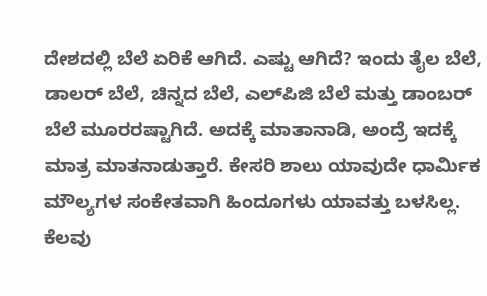ದೇಶದಲ್ಲಿ ಬೆಲೆ ಏರಿಕೆ ಆಗಿದೆ. ಎಷ್ಟು ಆಗಿದೆ? ಇಂದು ತೈಲ ಬೆಲೆ, ಡಾಲರ್ ಬೆಲೆ, ಚಿನ್ನದ ಬೆಲೆ, ಎಲ್‌ಪಿಜಿ ಬೆಲೆ ಮತ್ತು ಡಾಂಬರ್ ಬೆಲೆ ಮೂರರಷ್ಟಾಗಿದೆ. ಅದಕ್ಕೆ ಮಾತಾನಾಡಿ, ಅಂದ್ರೆ ಇದಕ್ಕೆ ಮಾತ್ರ ಮಾತನಾಡುತ್ತಾರೆ. ಕೇಸರಿ ಶಾಲು ಯಾವುದೇ ಧಾರ್ಮಿಕ ಮೌಲ್ಯಗಳ ಸಂಕೇತವಾಗಿ ಹಿಂದೂಗಳು ಯಾವತ್ತು ಬಳಸಿಲ್ಲ. ಕೆಲವು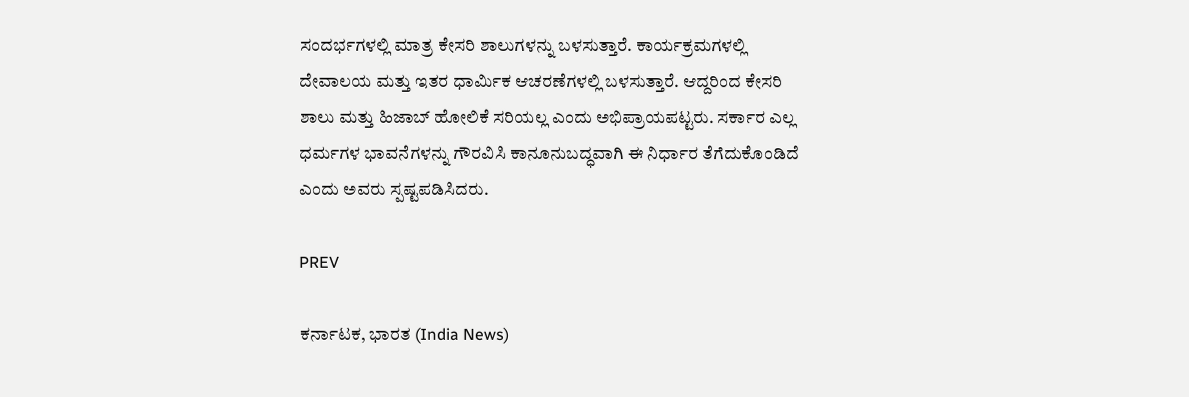ಸಂದರ್ಭಗಳಲ್ಲಿ ಮಾತ್ರ ಕೇಸರಿ ಶಾಲುಗಳನ್ನು ಬಳಸುತ್ತಾರೆ. ಕಾರ್ಯಕ್ರಮಗಳಲ್ಲಿ ದೇವಾಲಯ ಮತ್ತು ಇತರ ಧಾರ್ಮಿಕ ಆಚರಣೆಗಳಲ್ಲಿ ಬಳಸುತ್ತಾರೆ. ಆದ್ದರಿಂದ ಕೇಸರಿ ಶಾಲು ಮತ್ತು ಹಿಜಾಬ್ ಹೋಲಿಕೆ ಸರಿಯಲ್ಲ ಎಂದು ಅಭಿಪ್ರಾಯಪಟ್ಟರು. ಸರ್ಕಾರ ಎಲ್ಲ ಧರ್ಮಗಳ ಭಾವನೆಗಳನ್ನು ಗೌರವಿಸಿ ಕಾನೂನುಬದ್ಧವಾಗಿ ಈ ನಿರ್ಧಾರ ತೆಗೆದುಕೊಂಡಿದೆ ಎಂದು ಅವರು ಸ್ಪಷ್ಟಪಡಿಸಿದರು.

PREV

ಕರ್ನಾಟಕ, ಭಾರತ (India News)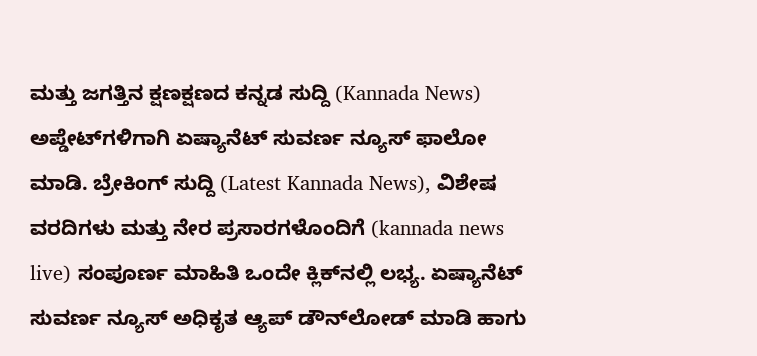ಮತ್ತು ಜಗತ್ತಿನ ಕ್ಷಣಕ್ಷಣದ ಕನ್ನಡ ಸುದ್ದಿ (Kannada News) ಅಪ್ಡೇಟ್‌ಗಳಿಗಾಗಿ ಏಷ್ಯಾನೆಟ್ ಸುವರ್ಣ ನ್ಯೂಸ್‌ ಫಾಲೋ ಮಾಡಿ. ಬ್ರೇಕಿಂಗ್ ಸುದ್ದಿ (Latest Kannada News), ವಿಶೇಷ ವರದಿಗಳು ಮತ್ತು ನೇರ ಪ್ರಸಾರಗಳೊಂದಿಗೆ (kannada news live) ಸಂಪೂರ್ಣ ಮಾಹಿತಿ ಒಂದೇ ಕ್ಲಿಕ್‌ನಲ್ಲಿ ಲಭ್ಯ. ಏಷ್ಯಾನೆಟ್ ಸುವರ್ಣ ನ್ಯೂಸ್ ಅಧಿಕೃತ ಆ್ಯಪ್ ಡೌನ್‌ಲೋಡ್ ಮಾಡಿ ಹಾಗು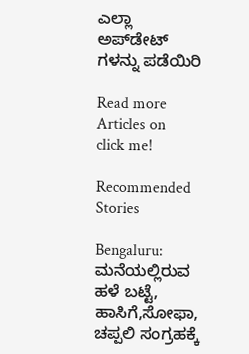ಎಲ್ಲಾ ಅಪ್‌ಡೇಟ್ ಗಳನ್ನು ಪಡೆಯಿರಿ

Read more Articles on
click me!

Recommended Stories

Bengaluru: ಮನೆಯಲ್ಲಿರುವ ಹಳೆ ಬಟ್ಟೆ, ಹಾಸಿಗೆ,ಸೋಫಾ, ಚಪ್ಪಲಿ ಸಂಗ್ರಹಕ್ಕೆ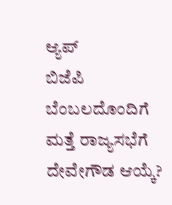ಆ್ಯಪ್‌
ಬಿಜೆಪಿ ಬೆಂಬಲದೊಂದಿಗೆ ಮತ್ತೆ ರಾಜ್ಯಸಭೆಗೆ ದೇವೇಗೌಡ ಆಯ್ಕೆ?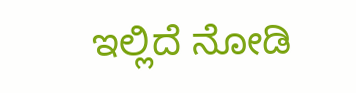ಇಲ್ಲಿದೆ ನೋಡಿ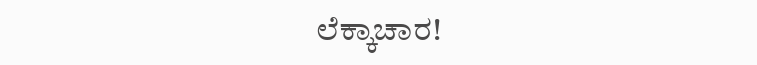ಲೆಕ್ಕಾಚಾರ!